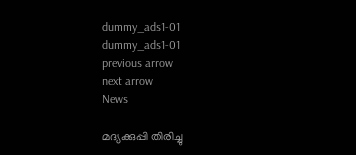dummy_ads1-01
dummy_ads1-01
previous arrow
next arrow
News

മദ്യക്കുപ്പി തിരിച്ചു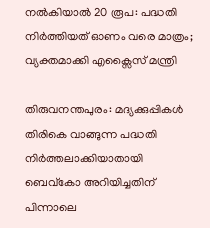നല്‍കിയാല്‍ 20 രൂപ: പദ്ധതി നിര്‍ത്തിയത് ഓണം വരെ മാത്രം; വ്യക്തമാക്കി എക്സൈസ് മന്ത്രി

തിരുവനന്തപുരം: മദ്യക്കുപ്പികള്‍ തിരികെ വാങ്ങുന്ന പദ്ധതി നിര്‍ത്തലാക്കിയാതായി ബെവ്‌കോ അറിയിച്ചതിന് പിന്നാലെ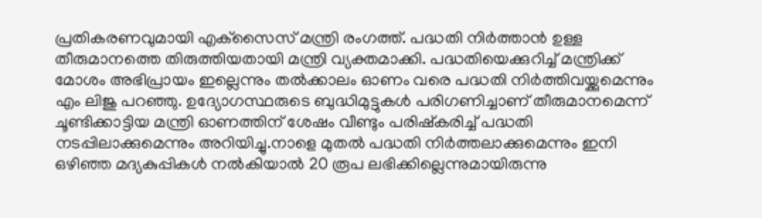പ്രതികരണവുമായി എക്‌സൈസ് മന്ത്രി രംഗത്ത്. പദ്ധതി നിര്‍ത്താന്‍ ഉള്ള തീരുമാനത്തെ തിരുത്തിയതായി മന്ത്രി വ്യക്തമാക്കി. പദ്ധതിയെക്കുറിച്ച് മന്ത്രിക്ക് മോശം അഭിപ്രായം ഇല്ലെന്നും തല്‍ക്കാലം ഓണം വരെ പദ്ധതി നിര്‍ത്തിവയ്ക്കുമെന്നും എം ലിജു പറഞ്ഞു. ഉദ്യോഗസ്ഥരുടെ ബുദ്ധിമുട്ടുകള്‍ പരിഗണിച്ചാണ് തീരുമാനമെന്ന് ചൂണ്ടിക്കാട്ടിയ മന്ത്രി ഓണത്തിന് ശേഷം വീണ്ടും പരിഷ്‌കരിച്ച് പദ്ധതി നടപ്പിലാക്കുമെന്നും അറിയിച്ചു.നാളെ മുതല്‍ പദ്ധതി നിര്‍ത്തലാക്കുമെന്നും ഇനി ഒഴിഞ്ഞ മദ്യകുപ്പികള്‍ നല്‍കിയാല്‍ 20 രൂപ ലഭിക്കില്ലെന്നുമായിരുന്നു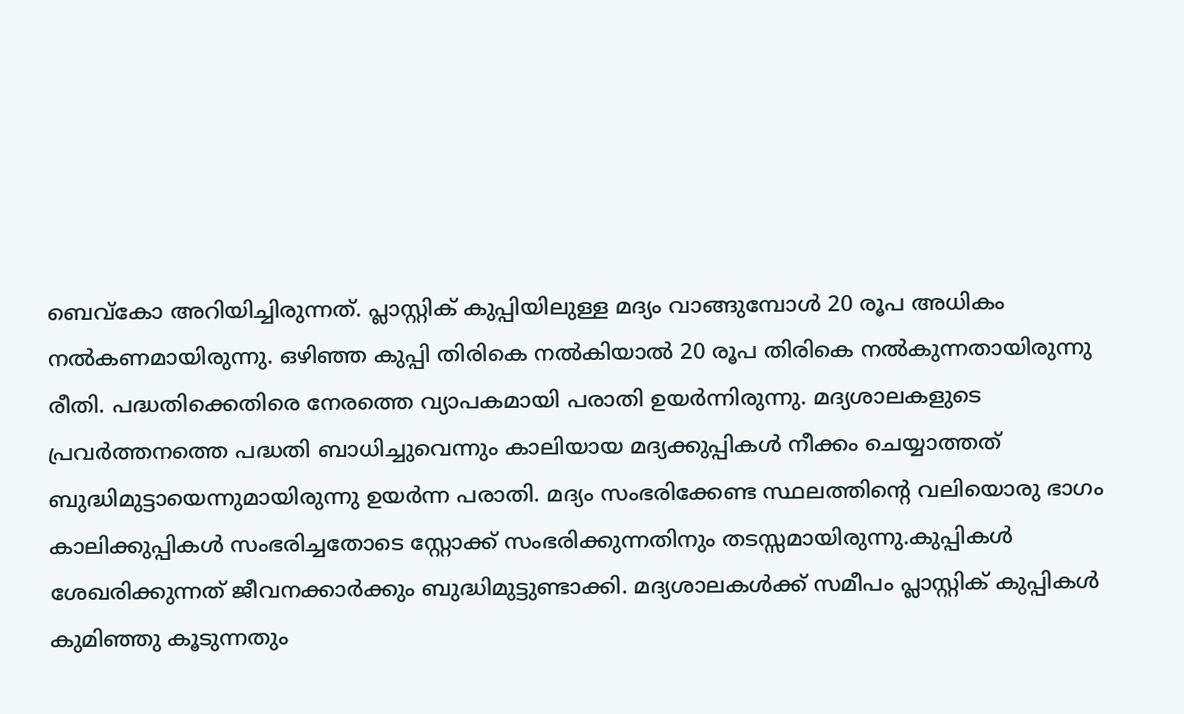ബെവ്‌കോ അറിയിച്ചിരുന്നത്. പ്ലാസ്റ്റിക് കുപ്പിയിലുള്ള മദ്യം വാങ്ങുമ്പോള്‍ 20 രൂപ അധികം നല്‍കണമായിരുന്നു. ഒഴിഞ്ഞ കുപ്പി തിരികെ നല്‍കിയാല്‍ 20 രൂപ തിരികെ നല്‍കുന്നതായിരുന്നു രീതി. പദ്ധതിക്കെതിരെ നേരത്തെ വ്യാപകമായി പരാതി ഉയര്‍ന്നിരുന്നു. മദ്യശാലകളുടെ പ്രവര്‍ത്തനത്തെ പദ്ധതി ബാധിച്ചുവെന്നും കാലിയായ മദ്യക്കുപ്പികള്‍ നീക്കം ചെയ്യാത്തത് ബുദ്ധിമുട്ടായെന്നുമായിരുന്നു ഉയര്‍ന്ന പരാതി. മദ്യം സംഭരിക്കേണ്ട സ്ഥലത്തിന്റെ വലിയൊരു ഭാഗം കാലിക്കുപ്പികള്‍ സംഭരിച്ചതോടെ സ്റ്റോക്ക് സംഭരിക്കുന്നതിനും തടസ്സമായിരുന്നു.കുപ്പികള്‍ ശേഖരിക്കുന്നത് ജീവനക്കാര്‍ക്കും ബുദ്ധിമുട്ടുണ്ടാക്കി. മദ്യശാലകള്‍ക്ക് സമീപം പ്ലാസ്റ്റിക് കുപ്പികള്‍ കുമിഞ്ഞു കൂടുന്നതും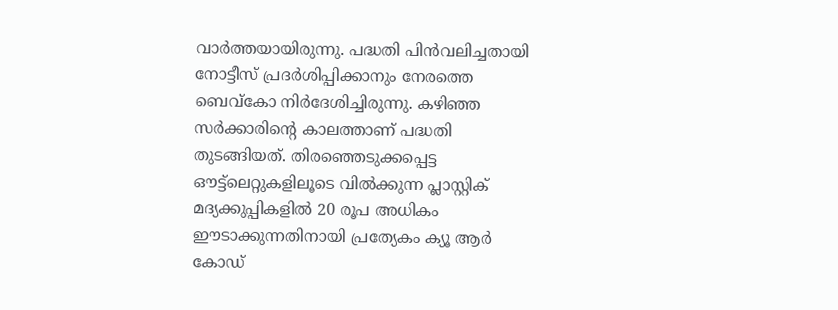വാര്‍ത്തയായിരുന്നു. പദ്ധതി പിന്‍വലിച്ചതായി നോട്ടീസ് പ്രദര്‍ശിപ്പിക്കാനും നേരത്തെ ബെവ്‌കോ നിര്‍ദേശിച്ചിരുന്നു. കഴിഞ്ഞ സര്‍ക്കാരിന്റെ കാലത്താണ് പദ്ധതി തുടങ്ങിയത്. തിരഞ്ഞെടുക്കപ്പെട്ട ഔട്ട്‌ലെറ്റുകളിലൂടെ വില്‍ക്കുന്ന പ്ലാസ്റ്റിക് മദ്യക്കുപ്പികളില്‍ 20 രൂപ അധികം ഈടാക്കുന്നതിനായി പ്രത്യേകം ക്യൂ ആര്‍ കോഡ്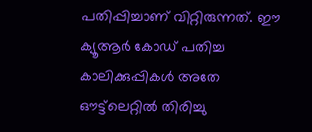പതിപ്പിച്ചാണ് വിറ്റിരുന്നത്. ഈ ക്യൂആര്‍ കോഡ് പതിച്ച കാലിക്കുപ്പികള്‍ അതേ ഔട്ട്‌ലെറ്റില്‍ തിരിച്ചു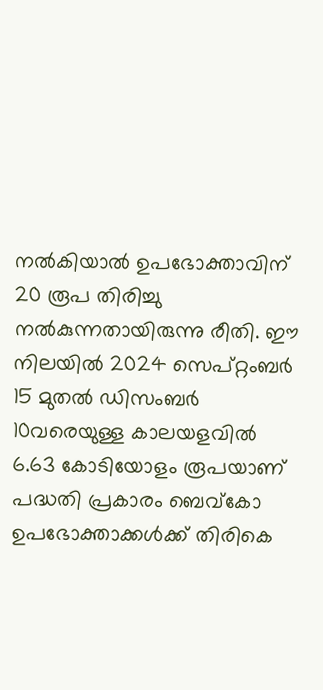നല്‍കിയാല്‍ ഉപഭോക്താവിന് 20 രൂപ തിരിച്ചു നല്‍കുന്നതായിരുന്നു രീതി. ഈ നിലയില്‍ 2024 സെപ്റ്റംബര്‍ 15 മുതല്‍ ഡിസംബര്‍ 10വരെയുള്ള കാലയളവില്‍ 6.63 കോടിയോളം രൂപയാണ് പദ്ധതി പ്രകാരം ബെവ്‌കോ ഉപഭോക്താക്കള്‍ക്ക് തിരികെ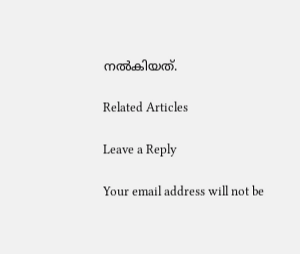നല്‍കിയത്.

Related Articles

Leave a Reply

Your email address will not be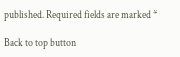published. Required fields are marked *

Back to top button